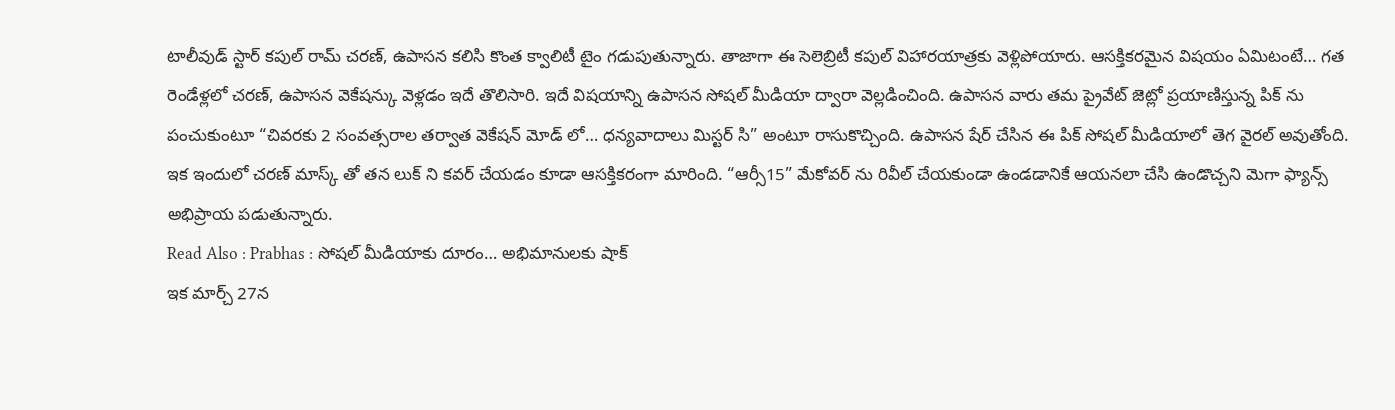టాలీవుడ్ స్టార్ కపుల్ రామ్ చరణ్, ఉపాసన కలిసి కొంత క్వాలిటీ టైం గడుపుతున్నారు. తాజాగా ఈ సెలెబ్రిటీ కపుల్ విహారయాత్రకు వెళ్లిపోయారు. ఆసక్తికరమైన విషయం ఏమిటంటే… గత రెండేళ్లలో చరణ్, ఉపాసన వెకేషన్కు వెళ్లడం ఇదే తొలిసారి. ఇదే విషయాన్ని ఉపాసన సోషల్ మీడియా ద్వారా వెల్లడించింది. ఉపాసన వారు తమ ప్రైవేట్ జెట్లో ప్రయాణిస్తున్న పిక్ ను పంచుకుంటూ “చివరకు 2 సంవత్సరాల తర్వాత వెకేషన్ మోడ్ లో… ధన్యవాదాలు మిస్టర్ సి” అంటూ రాసుకొచ్చింది. ఉపాసన షేర్ చేసిన ఈ పిక్ సోషల్ మీడియాలో తెగ వైరల్ అవుతోంది. ఇక ఇందులో చరణ్ మాస్క్ తో తన లుక్ ని కవర్ చేయడం కూడా ఆసక్తికరంగా మారింది. “ఆర్సీ15” మేకోవర్ ను రివీల్ చేయకుండా ఉండడానికే ఆయనలా చేసి ఉండొచ్చని మెగా ఫ్యాన్స్ అభిప్రాయ పడుతున్నారు.
Read Also : Prabhas : సోషల్ మీడియాకు దూరం… అభిమానులకు షాక్
ఇక మార్చ్ 27న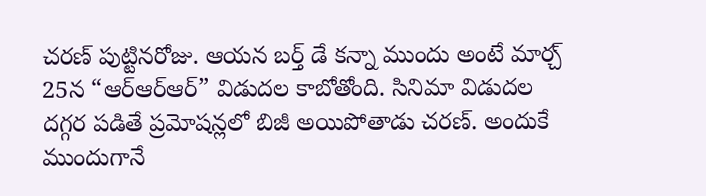చరణ్ పుట్టినరోజు. ఆయన బర్త్ డే కన్నా ముందు అంటే మార్చ్ 25న “ఆర్ఆర్ఆర్” విడుదల కాబోతోంది. సినిమా విడుదల దగ్గర పడితే ప్రమోషన్లలో బిజీ అయిపోతాడు చరణ్. అందుకే ముందుగానే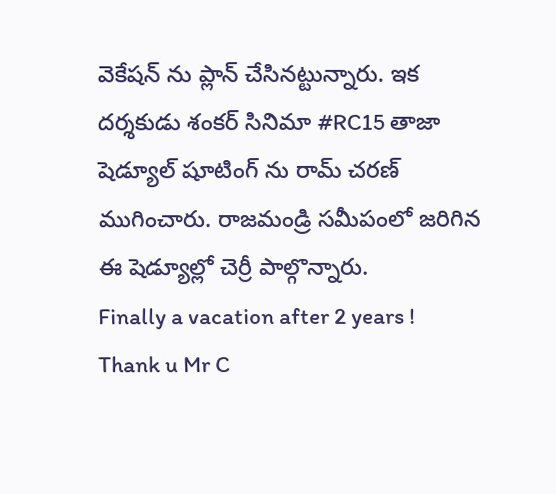వెకేషన్ ను ప్లాన్ చేసినట్టున్నారు. ఇక దర్శకుడు శంకర్ సినిమా #RC15 తాజా షెడ్యూల్ షూటింగ్ ను రామ్ చరణ్ ముగించారు. రాజమండ్రి సమీపంలో జరిగిన ఈ షెడ్యూల్లో చెర్రీ పాల్గొన్నారు.
Finally a vacation after 2 years !
Thank u Mr C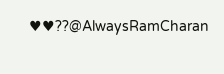♥♥??@AlwaysRamCharan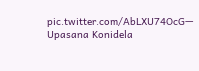pic.twitter.com/AbLXU74OcG— Upasana Konidela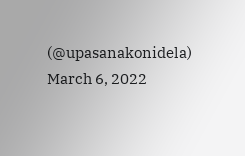(@upasanakonidela) March 6, 2022